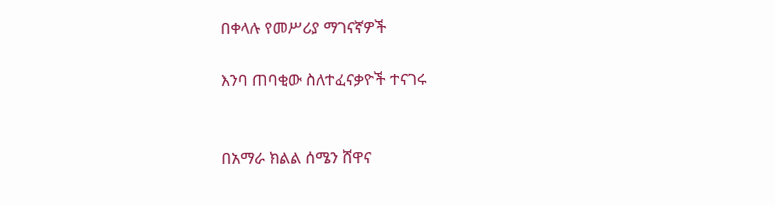በቀላሉ የመሥሪያ ማገናኛዎች

እንባ ጠባቂው ስለተፈናቃዮች ተናገሩ


በአማራ ክልል ሰሜን ሸዋና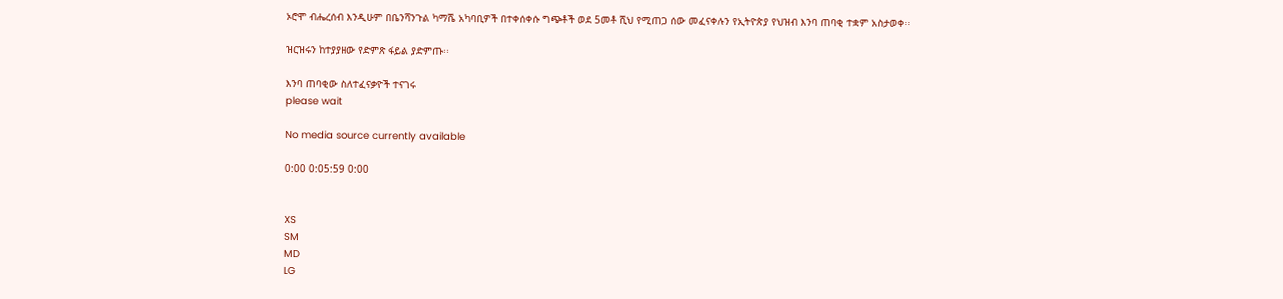ኦሮሞ ብሔረሰብ እንዲሁም በቤንሻንጉል ካማሼ አካባቢዎች በተቀሰቀሱ ግጭቶች ወደ 5መቶ ሺህ የሚጠጋ ሰው መፈናቀሉን የኢትዮጵያ የህዝብ እንባ ጠባቂ ተቋም አስታወቀ፡፡

ዝርዝሩን ከተያያዘው የድምጽ ፋይል ያድምጡ፡፡

እንባ ጠባቂው ስለተፈናቃዮች ተናገሩ
please wait

No media source currently available

0:00 0:05:59 0:00


XS
SM
MD
LG